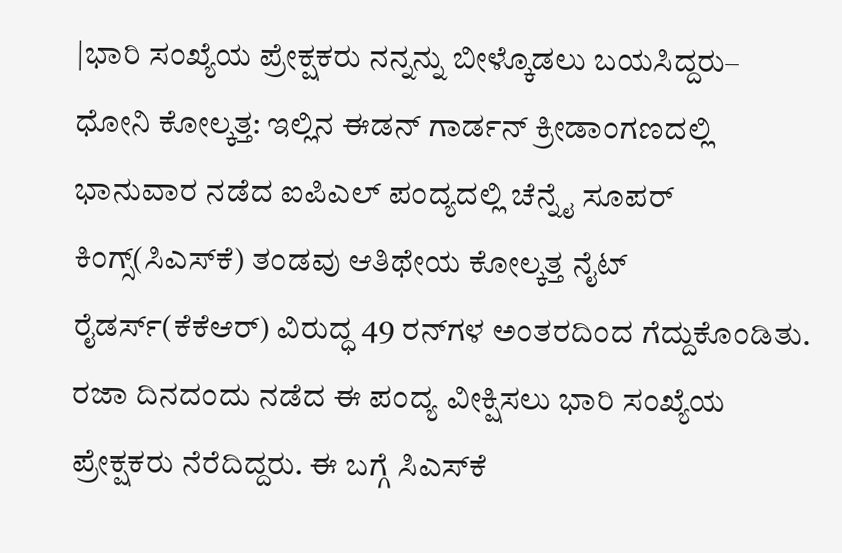|ಭಾರಿ ಸಂಖ್ಯೆಯ ಪ್ರೇಕ್ಷಕರು ನನ್ನನ್ನು ಬೀಳ್ಕೊಡಲು ಬಯಸಿದ್ದರು– ಧೋನಿ ಕೋಲ್ಕತ್ತ: ಇಲ್ಲಿನ ಈಡನ್ ಗಾರ್ಡನ್‌ ಕ್ರೀಡಾಂಗಣದಲ್ಲಿ ಭಾನುವಾರ ನಡೆದ ಐಪಿಎಲ್‌ ಪಂದ್ಯದಲ್ಲಿ ಚೆನ್ನೈ ಸೂಪರ್‌ ಕಿಂಗ್ಸ್(ಸಿಎಸ್‌ಕೆ) ತಂಡವು ಆತಿಥೇಯ ಕೋಲ್ಕತ್ತ ನೈಟ್ ರೈಡರ್ಸ್‌(ಕೆಕೆಆರ್) ವಿರುದ್ಧ 49 ರನ್‌ಗಳ ಅಂತರದಿಂದ ಗೆದ್ದುಕೊಂಡಿತು. ರಜಾ ದಿನದಂದು ನಡೆದ ಈ ಪಂದ್ಯ ವೀಕ್ಷಿಸಲು ಭಾರಿ ಸಂಖ್ಯೆಯ ಪ್ರೇಕ್ಷಕರು ನೆರೆದಿದ್ದರು. ಈ ಬಗ್ಗೆ ಸಿಎಸ್‌ಕೆ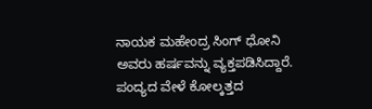ನಾಯಕ ಮಹೇಂದ್ರ ಸಿಂಗ್ ಧೋನಿ ಅವರು ಹರ್ಷವನ್ನು ವ್ಯಕ್ತಪಡಿಸಿದ್ದಾರೆ. ಪಂದ್ಯದ ವೇಳೆ ಕೋಲ್ಕತ್ತದ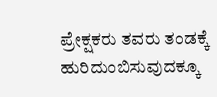ಪ್ರೇಕ್ಷಕರು ತವರು ತಂಡಕ್ಕೆ ಹುರಿದುಂಬಿಸುವುದಕ್ಕೂ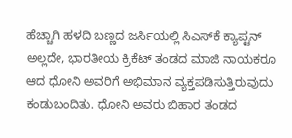ಹೆಚ್ಚಾಗಿ ಹಳದಿ ಬಣ್ಣದ ಜರ್ಸಿಯಲ್ಲಿ ಸಿಎಸ್‌ಕೆ ಕ್ಯಾಪ್ಟನ್ ಅಲ್ಲದೇ, ಭಾರತೀಯ ಕ್ರಿಕೆಟ್‌ ತಂಡದ ಮಾಜಿ ನಾಯಕರೂ ಆದ ಧೋನಿ ಅವರಿಗೆ ಅಭಿಮಾನ ವ್ಯಕ್ತಪಡಿಸುತ್ತಿರುವುದು ಕಂಡುಬಂದಿತು. ಧೋನಿ ಅವರು ಬಿಹಾರ ತಂಡದ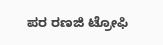ಪರ ರಣಜಿ ಟ್ರೋಫಿ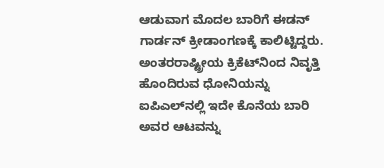ಆಡುವಾಗ ಮೊದಲ ಬಾರಿಗೆ ಈಡನ್ ಗಾರ್ಡನ್‌ ಕ್ರೀಡಾಂಗಣಕ್ಕೆ ಕಾಲಿಟ್ಟಿದ್ದರು. ಅಂತರರಾಷ್ಟ್ರೀಯ ಕ್ರಿಕೆಟ್‌ನಿಂದ ನಿವೃತ್ತಿ ಹೊಂದಿರುವ ಧೋನಿಯನ್ನು ಐಪಿಎಲ್‌ನಲ್ಲಿ ಇದೇ ಕೊನೆಯ ಬಾರಿ ಅವರ ಆಟವನ್ನು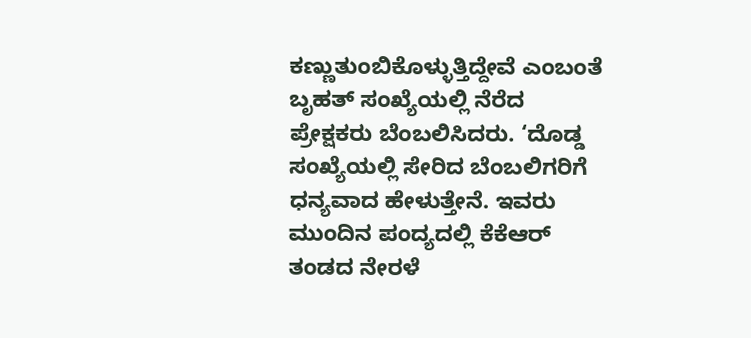ಕಣ್ಣುತುಂಬಿಕೊಳ್ಳುತ್ತಿದ್ದೇವೆ ಎಂಬಂತೆ ಬೃಹತ್‌ ಸಂಖ್ಯೆಯಲ್ಲಿ ನೆರೆದ ಪ್ರೇಕ್ಷಕರು ಬೆಂಬಲಿಸಿದರು. ‘ದೊಡ್ಡ ಸಂಖ್ಯೆಯಲ್ಲಿ ಸೇರಿದ ಬೆಂಬಲಿಗರಿಗೆ ಧನ್ಯವಾದ ಹೇಳುತ್ತೇನೆ. ಇವರು ಮುಂದಿನ ಪಂದ್ಯದಲ್ಲಿ ಕೆಕೆಆರ್‌ ತಂಡದ ನೇರಳೆ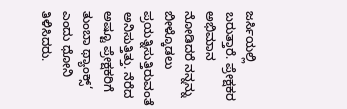ಜರ್ಸಿಯಲ್ಲಿ ಬರುತ್ತಾರೆ. ಪ್ರೇಕ್ಷಕರ ಅಭಿಮಾನ ನೋಡಿದರೆ ನನ್ನನ್ನು ಬೀಳ್ಕೊಡಲು ಪ್ರಯತ್ನಿಸುತ್ತಿರುವಂತೆ ಅನಿಸುತ್ತಿತ್ತು. ನೆರೆದ ಅಷ್ಟೂ ಪ್ರೇಕ್ಷಕರಿಗೆ ತುಂಬಾ ಥ್ಯಾಂಕ್ಸ್‘ ಎಂದು ಧೋನಿ ತಿಳಿಸಿದರು.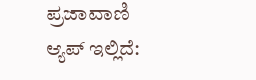ಪ್ರಜಾವಾಣಿ ಆ್ಯಪ್ ಇಲ್ಲಿದೆ: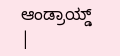ಆಂಡ್ರಾಯ್ಡ್ |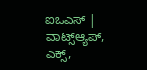ಐಒಎಸ್ | ವಾಟ್ಸ್ಆ್ಯಪ್, ಎಕ್ಸ್,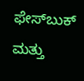ಫೇಸ್‌ಬುಕ್ ಮತ್ತು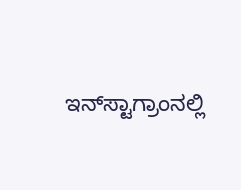ಇನ್‌ಸ್ಟಾಗ್ರಾಂನಲ್ಲಿ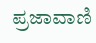ಪ್ರಜಾವಾಣಿ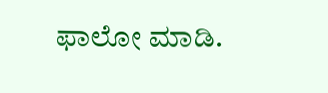ಫಾಲೋ ಮಾಡಿ.